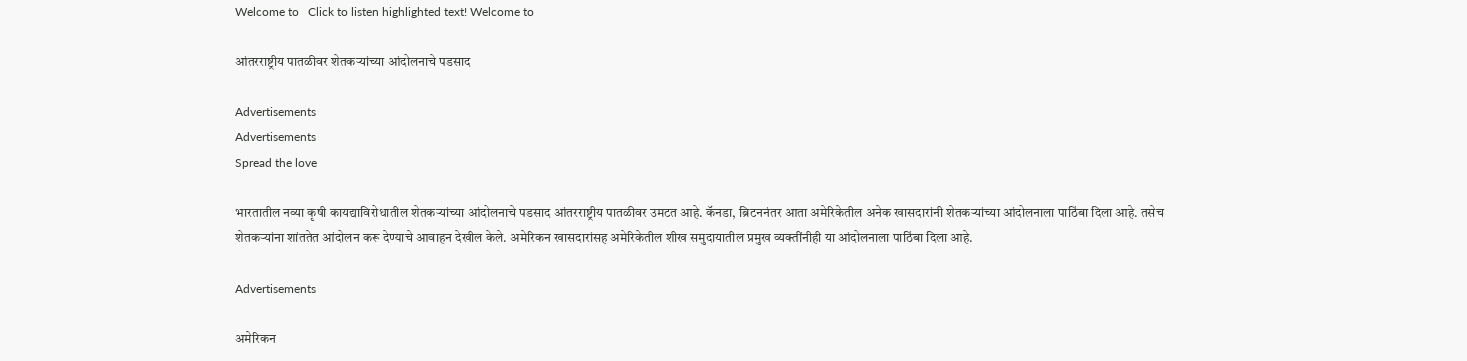Welcome to   Click to listen highlighted text! Welcome to

आंतरराष्ट्रीय पातळीवर शेतकऱ्यांच्या आंदोलनाचे पडसाद

Advertisements
Advertisements
Spread the love

भारतातील नव्या कृषी कायद्याविरोधातील शेतकऱ्यांच्या आंदोलनाचे पडसाद आंतरराष्ट्रीय पातळीवर उमटत आहे. कॅनडा, ब्रिटननंतर आता अमेरिकेतील अनेक खासदारांनी शेतकऱ्यांच्या आंदोलनाला पाठिंबा दिला आहे. तसेच शेतकऱ्यांना शांततेत आंदोलन करू देण्याचे आवाहन देखील केले. अमेरिकन खासदारांसह अमेरिकेतील शीख समुदायातील प्रमुख व्यक्तींनीही या आंदोलनाला पाठिंबा दिला आहे.

Advertisements

अमेरिकन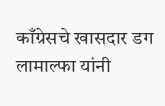काँग्रेसचे खासदार डग लामाल्फा यांनी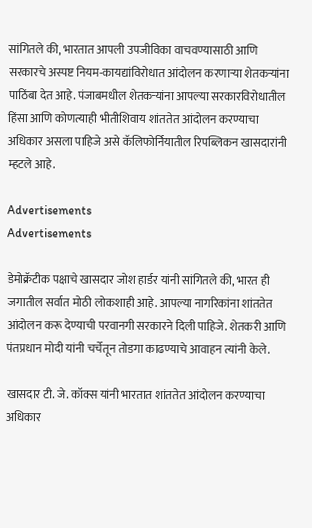सांगितले की, भारतात आपली उपजीविका वाचवण्यासाठी आणि सरकारचे अस्पष्ट नियम-कायद्यांविरोधात आंदोलन करणाऱ्या शेतकऱ्यांना पाठिंबा देत आहे. पंजाबमधील शेतकऱ्यांना आपल्या सरकारविरोधातील हिंसा आणि कोणत्याही भीतीशिवाय शांततेत आंदोलन करण्याचा अधिकार असला पाहिजे असे कॅलिफोर्नियातील रिपब्लिकन खासदारांनी म्हटले आहे.

Advertisements
Advertisements

डेमोक्रॅटीक पक्षाचे खासदार जोश हार्डर यांनी सांगितले की, भारत ही जगातील सर्वात मोठी लोकशाही आहे. आपल्या नागरिकांना शांततेत आंदोलन करू देण्याची परवानगी सरकारने दिली पाहिजे. शेतकरी आणि पंतप्रधान मोदी यांनी चर्चेतून तोडगा काढण्याचे आवाहन त्यांनी केले.

खासदार टी. जे. कॉक्स यांनी भारतात शांततेत आंदोलन करण्याचा अधिकार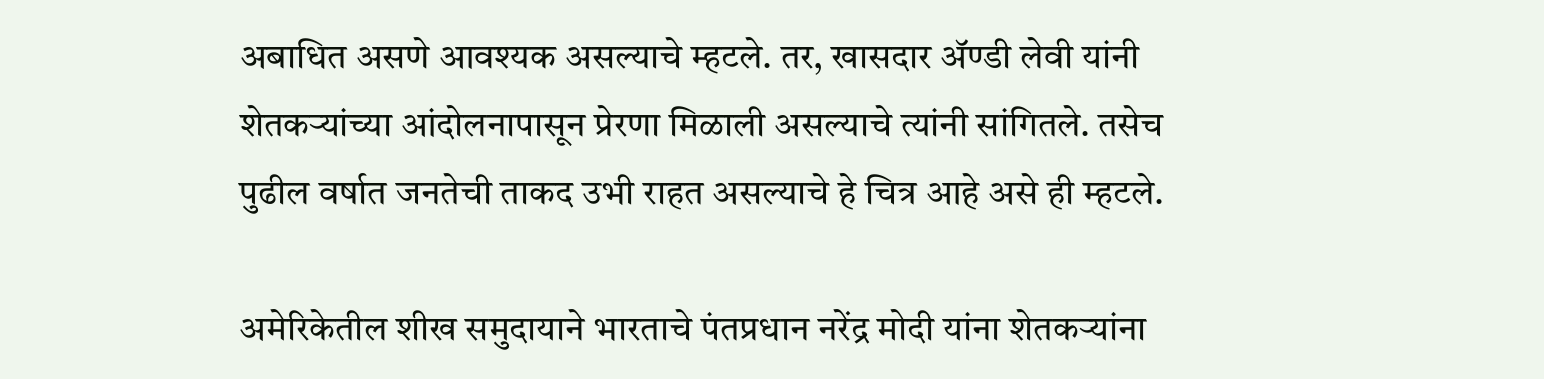अबाधित असणे आवश्यक असल्याचे म्हटले. तर, खासदार ॲण्डी लेवी यांनी शेतकऱ्यांच्या आंदोलनापासून प्रेरणा मिळाली असल्याचे त्यांनी सांगितले. तसेच पुढील वर्षात जनतेची ताकद उभी राहत असल्याचे हे चित्र आहे असे ही म्हटले.

अमेरिकेतील शीख समुदायाने भारताचे पंतप्रधान नरेंद्र मोदी यांना शेतकऱ्यांना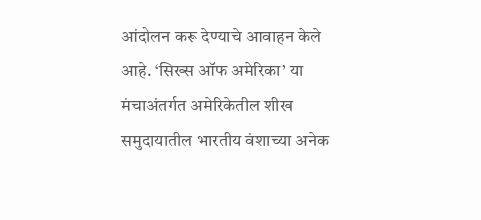आंदोलन करू देण्याचे आवाहन केले आहे. ‘सिख्स ऑफ अमेरिका’ या मंचाअंतर्गत अमेरिकेतील शीख समुदायातील भारतीय वंशाच्या अनेक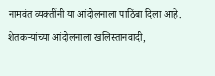नामवंत व्यक्तींनी या आंदोलनाला पाठिंबा दिला आहे. शेतकऱ्यांच्या आंदोलनाला खलिस्तानवादी,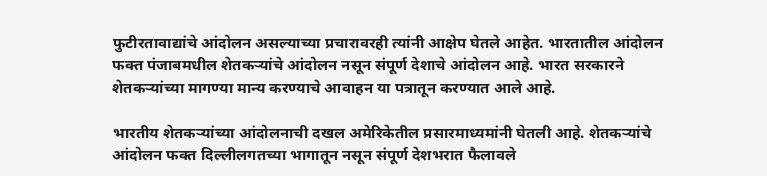फुटीरतावाद्यांचे आंदोलन असल्याच्या प्रचारावरही त्यांनी आक्षेप घेतले आहेत. भारतातील आंदोलन फक्त पंजाबमधील शेतकऱ्यांचे आंदोलन नसून संपूर्ण देशाचे आंदोलन आहे. भारत सरकारने शेतकऱ्यांच्या मागण्या मान्य करण्याचे आवाहन या पत्रातून करण्यात आले आहे.

भारतीय शेतकऱ्यांच्या आंदोलनाची दखल अमेरिकेतील प्रसारमाध्यमांनी घेतली आहे. शेतकऱ्यांचे आंदोलन फक्त दिल्लीलगतच्या भागातून नसून संपूर्ण देशभरात फैलावले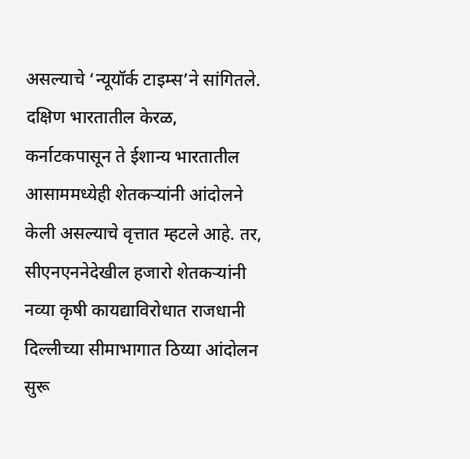असल्याचे ‘न्यूयॉर्क टाइम्स’ने सांगितले. दक्षिण भारतातील केरळ, कर्नाटकपासून ते ईशान्य भारतातील आसाममध्येही शेतकऱ्यांनी आंदोलने केली असल्याचे वृत्तात म्हटले आहे. तर, सीएनएननेदेखील हजारो शेतकऱ्यांनी नव्या कृषी कायद्याविरोधात राजधानी दिल्लीच्या सीमाभागात ठिय्या आंदोलन सुरू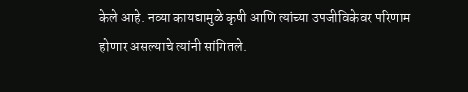केले आहे. नव्या कायद्यामुळे कृषी आणि त्यांच्या उपजीविकेवर परिणाम होणार असल्याचे त्यांनी सांगितले.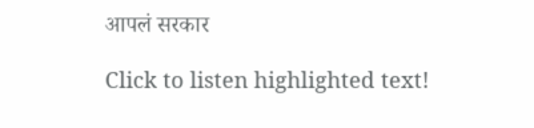आपलं सरकार

Click to listen highlighted text!